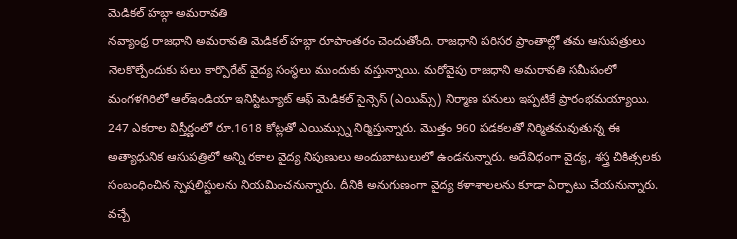మెడికల్ హబ్గా అమరావతి
నవ్యాంధ్ర రాజధాని అమరావతి మెడికల్ హబ్గా రూపాంతరం చెందుతోంది. రాజధాని పరిసర ప్రాంతాల్లో తమ ఆసుపత్రులు నెలకొల్పేందుకు పలు కార్పొరేట్ వైద్య సంస్థలు ముందుకు వస్తున్నాయి. మరోవైపు రాజధాని అమరావతి సమీపంలో మంగళగిరిలో ఆల్ఇండియా ఇనిస్టిట్యూట్ ఆఫ్ మెడికల్ సైన్సెస్ (ఎయిమ్స్) నిర్మాణ పనులు ఇప్పటికే ప్రారంభమయ్యాయి. 247 ఎకరాల విస్తీర్ణంలో రూ.1618 కోట్లతో ఎయిమ్స్ను నిర్మిస్తున్నారు. మొత్తం 960 పడకలతో నిర్మితమవుతున్న ఈ అత్యాధునిక ఆసుపత్రిలో అన్ని రకాల వైద్య నిపుణులు అందుబాటులులో ఉండనున్నారు. అదేవిధంగా వైద్య, శస్త్ర చికిత్సలకు సంబంధించిన స్పెషలిస్టులను నియమించనున్నారు. దీనికి అనుగుణంగా వైద్య కళాశాలలను కూడా ఏర్పాటు చేయనున్నారు. వచ్చే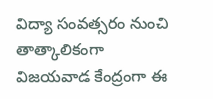విద్యా సంవత్సరం నుంచి తాత్కాలికంగా విజయవాడ కేంద్రంగా ఈ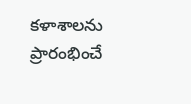కళాశాలను ప్రారంభించే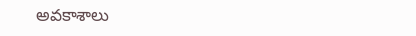అవకాశాలు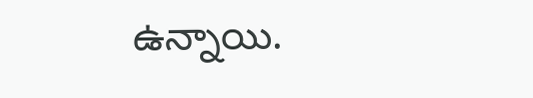ఉన్నాయి.